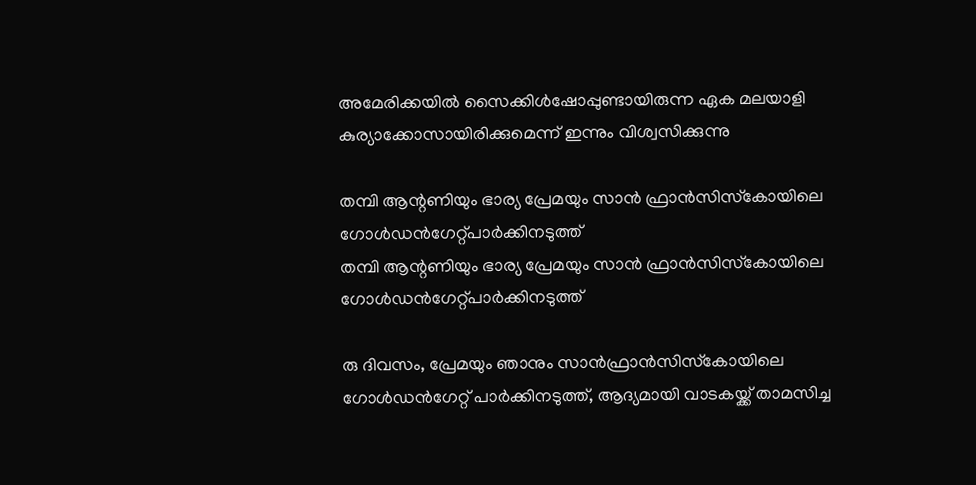അമേരിക്കയില്‍ സൈക്കിള്‍ഷോപ്പുണ്ടായിരുന്ന ഏക മലയാളി കുര്യാക്കോസായിരിക്കുമെന്ന് ഇന്നും വിശ്വസിക്കുന്നു

തമ്പി ആന്റണിയും ഭാര്യ പ്രേമയും സാന്‍ ഫ്രാന്‍സിസ്‌കോയിലെ ഗോള്‍ഡന്‍ഗേറ്റ്പാര്‍ക്കിനടുത്ത്
തമ്പി ആന്റണിയും ഭാര്യ പ്രേമയും സാന്‍ ഫ്രാന്‍സിസ്‌കോയിലെ ഗോള്‍ഡന്‍ഗേറ്റ്പാര്‍ക്കിനടുത്ത്

രു ദിവസം, പ്രേമയും ഞാനും സാന്‍ഫ്രാന്‍സിസ്‌കോയിലെ ഗോള്‍ഡന്‍ഗേറ്റ് പാര്‍ക്കിനടുത്ത്, ആദ്യമായി വാടകയ്ക്ക് താമസിച്ച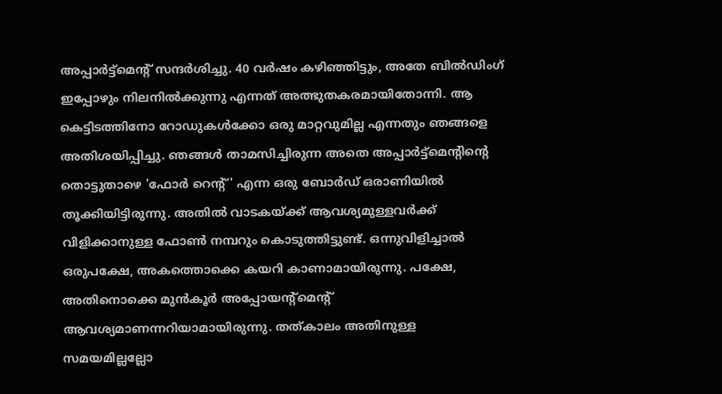അപ്പാര്‍ട്ട്മെന്റ് സന്ദര്‍ശിച്ചു. 40 വര്‍ഷം കഴിഞ്ഞിട്ടും, അതേ ബില്‍ഡിംഗ് ഇപ്പോഴും നിലനില്‍ക്കുന്നു എന്നത് അത്ഭുതകരമായിതോന്നി. ആ കെട്ടിടത്തിനോ റോഡുകള്‍ക്കോ ഒരു മാറ്റവുമില്ല എന്നതും ഞങ്ങളെ അതിശയിപ്പിച്ചു. ഞങ്ങള്‍ താമസിച്ചിരുന്ന അതെ അപ്പാര്‍ട്ട്മെന്റിന്റെ തൊട്ടുതാഴെ 'ഫോര്‍ റെന്റ്' എന്ന ഒരു ബോര്‍ഡ് ഒരാണിയില്‍ തൂക്കിയിട്ടിരുന്നു. അതില്‍ വാടകയ്ക്ക് ആവശ്യമുള്ളവര്‍ക്ക് വിളിക്കാനുള്ള ഫോണ്‍ നമ്പറും കൊടുത്തിട്ടുണ്ട്. ഒന്നുവിളിച്ചാല്‍ ഒരുപക്ഷേ, അകത്തൊക്കെ കയറി കാണാമായിരുന്നു. പക്ഷേ, അതിനൊക്കെ മുന്‍കൂര്‍ അപ്പോയന്റ്മെന്റ് ആവശ്യമാണന്നറിയാമായിരുന്നു. തത്കാലം അതിനുള്ള സമയമില്ലല്ലോ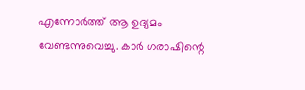എന്നോര്‍ത്ത് ആ ഉദ്യമം വേണ്ടന്നുവെച്ചു. കാര്‍ ഗരാഷിന്റെ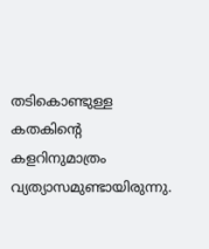തടികൊണ്ടുള്ള കതകിന്റെ കളറിനുമാത്രം വ്യത്യാസമുണ്ടായിരുന്നു.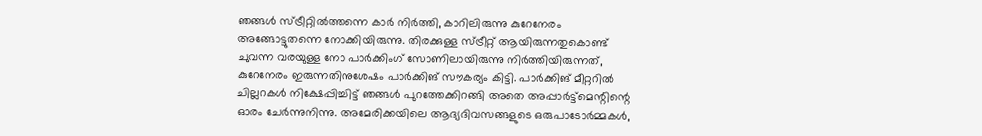ഞങ്ങള്‍ സ്ട്രീറ്റില്‍ത്തന്നെ കാര്‍ നിര്‍ത്തി, കാറിലിരുന്നു കുറേനേരം അങ്ങോട്ടുതന്നെ നോക്കിയിരുന്നു. തിരക്കുള്ള സ്ട്രീറ്റ് ആയിരുന്നതുകൊണ്ട് ചുവന്ന വരയുള്ള നോ പാര്‍ക്കിംഗ് സോണിലായിരുന്നു നിര്‍ത്തിയിരുന്നത്, കുറേനേരം ഇരുന്നതിനുശേഷം പാര്‍ക്കിങ് സൗകര്യം കിട്ടി. പാര്‍ക്കിങ് മീറ്ററില്‍ ചില്ലറകള്‍ നിക്ഷേപ്പിച്ചിട്ട് ഞങ്ങള്‍ പുറത്തേക്കിറങ്ങി അതെ അപ്പാര്‍ട്ട്മെന്റിന്റെ ഓരം ചേര്‍ന്നുനിന്നു. അമേരിക്കയിലെ ആദ്യദിവസങ്ങളുടെ ഒരുപാടോര്‍മ്മകള്‍,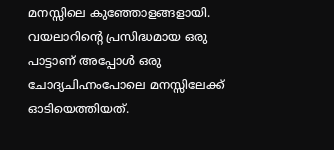മനസ്സിലെ കുഞ്ഞോളങ്ങളായി. വയലാറിന്റെ പ്രസിദ്ധമായ ഒരു പാട്ടാണ് അപ്പോള്‍ ഒരു ചോദ്യചിഹ്നംപോലെ മനസ്സിലേക്ക് ഓടിയെത്തിയത്.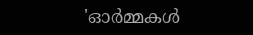'ഓര്‍മ്മകള്‍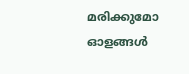മരിക്കുമോ ഓളങ്ങള്‍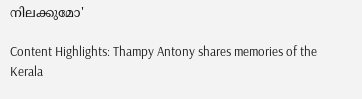നിലക്കുമോ'

Content Highlights: Thampy Antony shares memories of the Kerala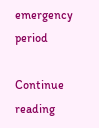emergency period

Continue reading